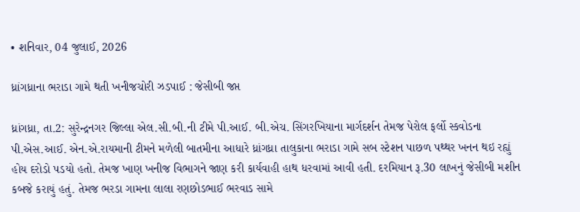• શનિવાર, 04 જુલાઈ, 2026

ધ્રાંગધ્રાના ભરાડા ગામે થતી ખનીજચોરી ઝડપાઈ : જેસીબી જપ્ત

ધ્રાંગધ્રા, તા.2: સુરેન્દ્રનગર જિલ્લા એલ.સી.બી.ની ટીમે પી.આઈ. બી.એચ. સિંગરખિયાના માર્ગદર્શન તેમજ પેરોલ ફર્લો સ્કવોડના પી.એસ.આઈ. એન.એ.રાયમાની ટીમને મળેલી બાતમીના આધારે ધ્રાંગધ્રા તાલુકાના ભરાડા ગામે સબ સ્ટેશન પાછળ પથ્થર ખનન થઇ રહ્યું હોય દરોડો પડયો હતો. તેમજ ખાણ ખનીજ વિભાગને જાણ કરી કાર્યવાહી હાથ ધરવામાં આવી હતી. દરમિયાન રૂ.30 લાખનું જેસીબી મશીન કબજે કરાયું હતું. તેમજ ભરડા ગામના લાલા રણછોડભાઈ ભરવાડ સામે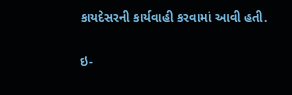કાયદેસરની કાર્યવાહી કરવામાં આવી હતી.

ઇ-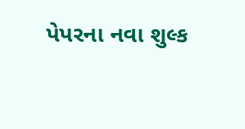પેપરના નવા શુલ્ક